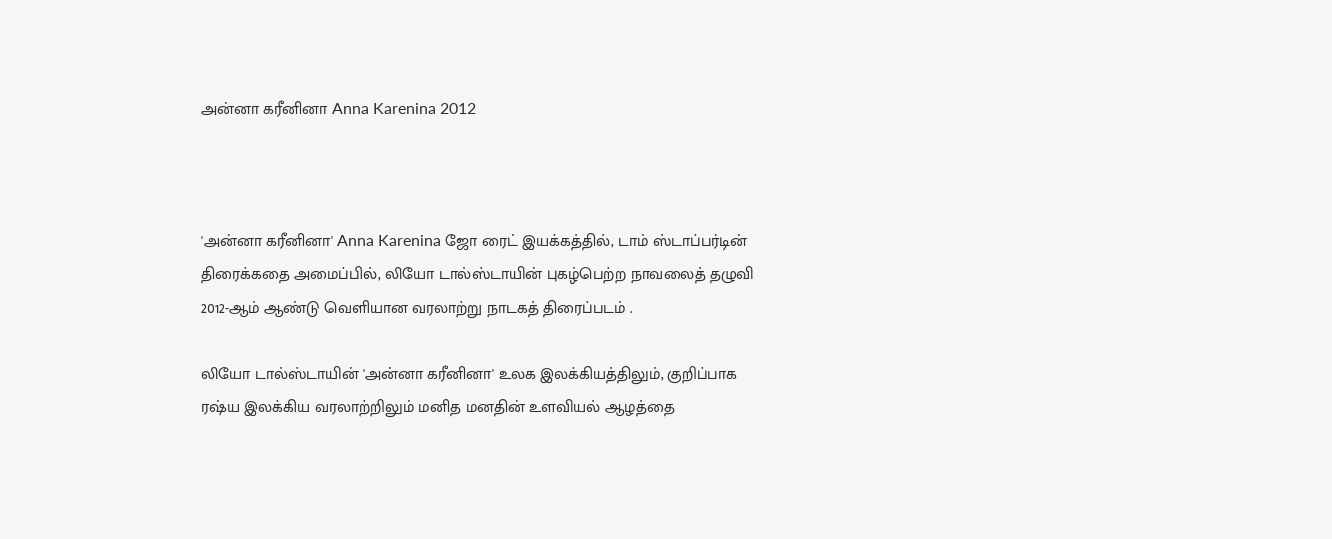அன்னா கரீனினா Anna Karenina 2012



'அன்னா கரீனினா' Anna Karenina ஜோ ரைட் இயக்கத்தில், டாம் ஸ்டாப்பர்டின் திரைக்கதை அமைப்பில், லியோ டால்ஸ்டாயின் புகழ்பெற்ற நாவலைத் தழுவி 2012-ஆம் ஆண்டு வெளியான வரலாற்று நாடகத் திரைப்படம் .

லியோ டால்ஸ்டாயின் 'அன்னா கரீனினா' உலக இலக்கியத்திலும், குறிப்பாக ரஷ்ய இலக்கிய வரலாற்றிலும் மனித மனதின் உளவியல் ஆழத்தை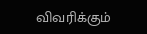விவரிக்கும்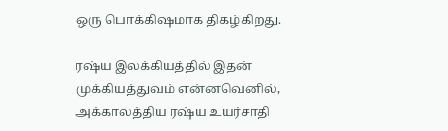ஒரு பொக்கிஷமாக திகழ்கிறது.

ரஷ்ய இலக்கியத்தில் இதன் முக்கியத்துவம் என்னவெனில், அக்காலத்திய ரஷ்ய உயர்சாதி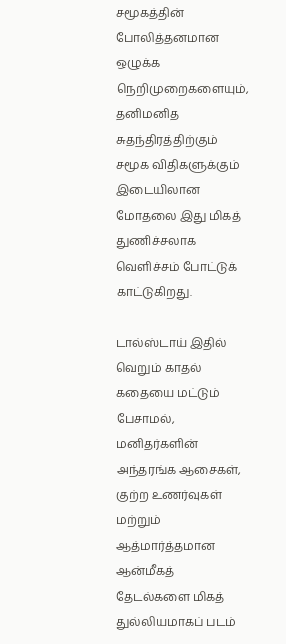சமூகத்தின் போலித்தனமான ஒழுக்க நெறிமுறைகளையும், தனிமனித சுதந்திரத்திற்கும் சமூக விதிகளுக்கும் இடையிலான மோதலை இது மிகத் துணிச்சலாக வெளிச்சம் போட்டுக் காட்டுகிறது.

டால்ஸ்டாய் இதில் வெறும் காதல் கதையை மட்டும் பேசாமல், மனிதர்களின் அந்தரங்க ஆசைகள், குற்ற உணர்வுகள் மற்றும் ஆத்மார்த்தமான ஆன்மீகத் தேடல்களை மிகத் துல்லியமாகப் படம்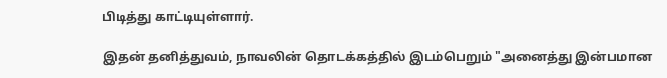பிடித்து காட்டியுள்ளார்.

இதன் தனித்துவம், நாவலின் தொடக்கத்தில் இடம்பெறும் "அனைத்து இன்பமான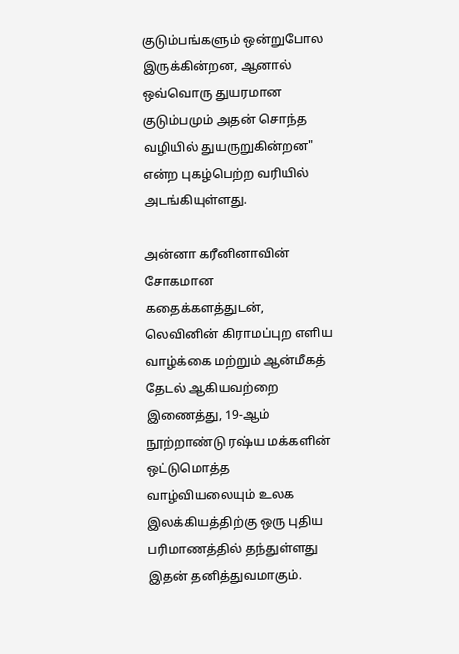குடும்பங்களும் ஒன்றுபோல இருக்கின்றன, ஆனால் ஒவ்வொரு துயரமான குடும்பமும் அதன் சொந்த வழியில் துயருறுகின்றன" என்ற புகழ்பெற்ற வரியில் அடங்கியுள்ளது.

அன்னா கரீனினாவின் சோகமான கதைக்களத்துடன், லெவினின் கிராமப்புற எளிய வாழ்க்கை மற்றும் ஆன்மீகத் தேடல் ஆகியவற்றை இணைத்து, 19-ஆம் நூற்றாண்டு ரஷ்ய மக்களின் ஒட்டுமொத்த வாழ்வியலையும் உலக இலக்கியத்திற்கு ஒரு புதிய பரிமாணத்தில் தந்துள்ளது இதன் தனித்துவமாகும்.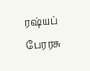ரஷ்யப் பேரரசு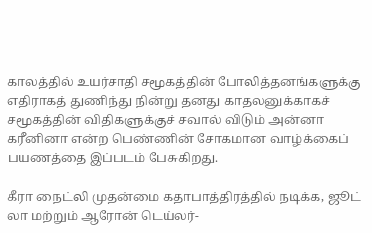காலத்தில் உயர்சாதி சமூகத்தின் போலித்தனங்களுக்கு எதிராகத் துணிந்து நின்று தனது காதலனுக்காகச் சமூகத்தின் விதிகளுக்குச் சவால் விடும் அன்னா கரீனினா என்ற பெண்ணின் சோகமான வாழ்க்கைப் பயணத்தை இப்படம் பேசுகிறது.

கீரா நைட்லி முதன்மை கதாபாத்திரத்தில் நடிக்க, ஜூட் லா மற்றும் ஆரோன் டெய்லர்-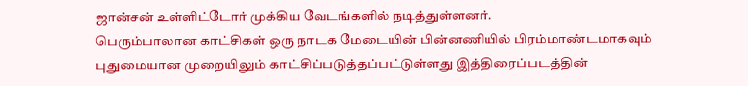ஜான்சன் உள்ளிட்டோர் முக்கிய வேடங்களில் நடித்துள்ளனர்.
பெரும்பாலான காட்சிகள் ஒரு நாடக மேடையின் பின்னணியில் பிரம்மாண்டமாகவும் புதுமையான முறையிலும் காட்சிப்படுத்தப்பட்டுள்ளது இத்திரைப்படத்தின்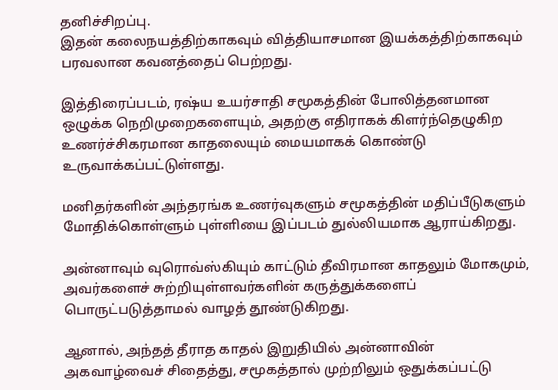தனிச்சிறப்பு.
இதன் கலைநயத்திற்காகவும் வித்தியாசமான இயக்கத்திற்காகவும் பரவலான கவனத்தைப் பெற்றது.

இத்திரைப்படம், ரஷ்ய உயர்சாதி சமூகத்தின் போலித்தனமான ஒழுக்க நெறிமுறைகளையும், அதற்கு எதிராகக் கிளர்ந்தெழுகிற உணர்ச்சிகரமான காதலையும் மையமாகக் கொண்டு உருவாக்கப்பட்டுள்ளது.

மனிதர்களின் அந்தரங்க உணர்வுகளும் சமூகத்தின் மதிப்பீடுகளும் மோதிக்கொள்ளும் புள்ளியை இப்படம் துல்லியமாக ஆராய்கிறது.

அன்னாவும் வுரொவ்ஸ்கியும் காட்டும் தீவிரமான காதலும் மோகமும், அவர்களைச் சுற்றியுள்ளவர்களின் கருத்துக்களைப் பொருட்படுத்தாமல் வாழத் தூண்டுகிறது.

ஆனால், அந்தத் தீராத காதல் இறுதியில் அன்னாவின் அகவாழ்வைச் சிதைத்து, சமூகத்தால் முற்றிலும் ஒதுக்கப்பட்டு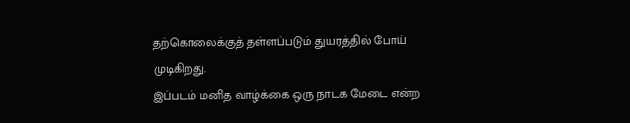தற்கொலைக்குத் தள்ளப்படும் துயரத்தில் போய் முடிகிறது.
இப்படம் மனித வாழ்க்கை ஒரு நாடக மேடை என்ற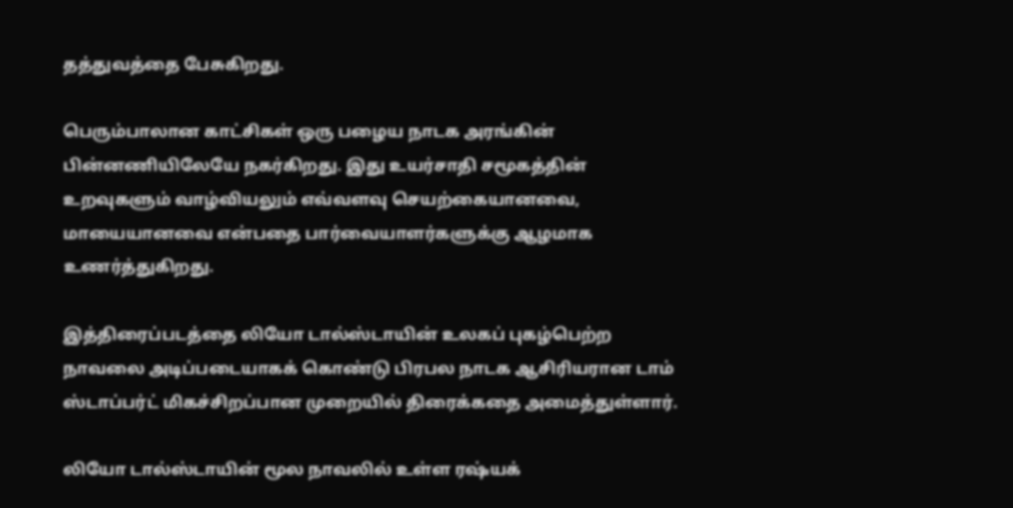தத்துவத்தை பேசுகிறது.

பெரும்பாலான காட்சிகள் ஒரு பழைய நாடக அரங்கின் பின்னணியிலேயே நகர்கிறது. இது உயர்சாதி சமூகத்தின் உறவுகளும் வாழ்வியலும் எவ்வளவு செயற்கையானவை, மாயையானவை என்பதை பார்வையாளர்களுக்கு ஆழமாக உணர்த்துகிறது.

இத்திரைப்படத்தை லியோ டால்ஸ்டாயின் உலகப் புகழ்பெற்ற நாவலை அடிப்படையாகக் கொண்டு பிரபல நாடக ஆசிரியரான டாம் ஸ்டாப்பர்ட் மிகச்சிறப்பான முறையில் திரைக்கதை அமைத்துள்ளார்.

லியோ டால்ஸ்டாயின் மூல நாவலில் உள்ள ரஷ்யக்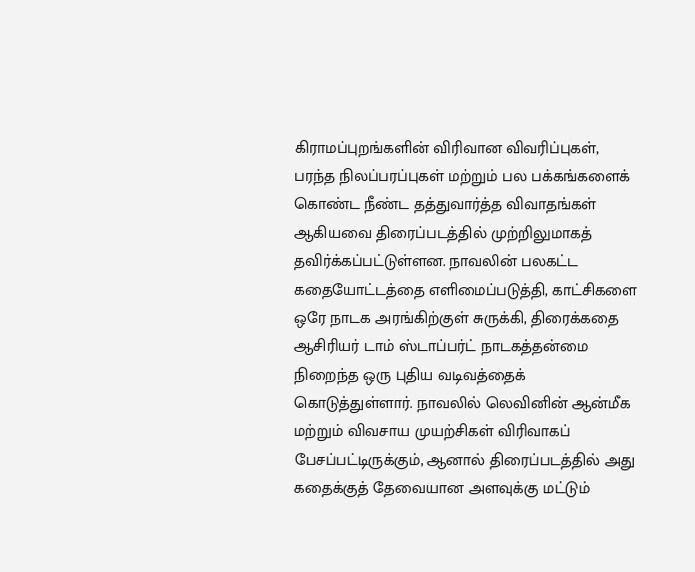கிராமப்புறங்களின் விரிவான விவரிப்புகள், பரந்த நிலப்பரப்புகள் மற்றும் பல பக்கங்களைக் கொண்ட நீண்ட தத்துவார்த்த விவாதங்கள் ஆகியவை திரைப்படத்தில் முற்றிலுமாகத் தவிர்க்கப்பட்டுள்ளன. நாவலின் பலகட்ட கதையோட்டத்தை எளிமைப்படுத்தி, காட்சிகளை ஒரே நாடக அரங்கிற்குள் சுருக்கி, திரைக்கதை ஆசிரியர் டாம் ஸ்டாப்பர்ட் நாடகத்தன்மை நிறைந்த ஒரு புதிய வடிவத்தைக் கொடுத்துள்ளார். நாவலில் லெவினின் ஆன்மீக மற்றும் விவசாய முயற்சிகள் விரிவாகப் பேசப்பட்டிருக்கும், ஆனால் திரைப்படத்தில் அது கதைக்குத் தேவையான அளவுக்கு மட்டும்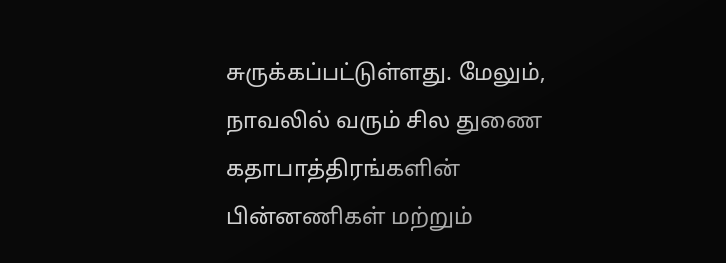சுருக்கப்பட்டுள்ளது. மேலும், நாவலில் வரும் சில துணை கதாபாத்திரங்களின் பின்னணிகள் மற்றும்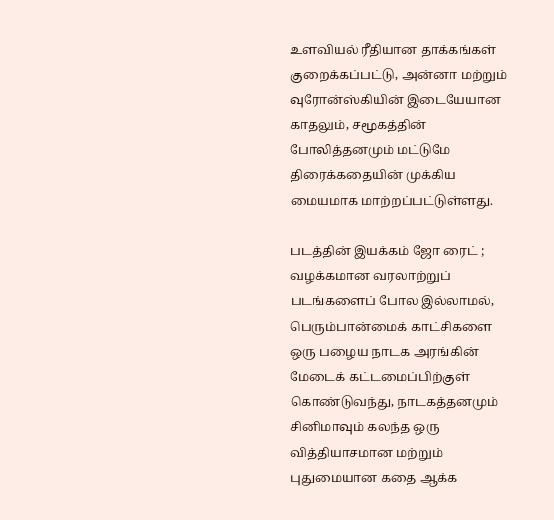உளவியல் ரீதியான தாக்கங்கள் குறைக்கப்பட்டு, அன்னா மற்றும் வுரோன்ஸ்கியின் இடையேயான காதலும், சமூகத்தின் போலித்தனமும் மட்டுமே திரைக்கதையின் முக்கிய மையமாக மாற்றப்பட்டுள்ளது.

படத்தின் இயக்கம் ஜோ ரைட் ; வழக்கமான வரலாற்றுப் படங்களைப் போல இல்லாமல், பெரும்பான்மைக் காட்சிகளை ஒரு பழைய நாடக அரங்கின் மேடைக் கட்டமைப்பிற்குள் கொண்டுவந்து, நாடகத்தனமும் சினிமாவும் கலந்த ஒரு வித்தியாசமான மற்றும் புதுமையான கதை ஆக்க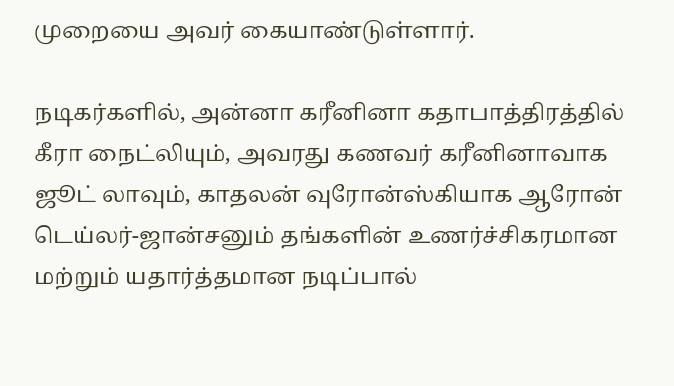முறையை அவர் கையாண்டுள்ளார்.

நடிகர்களில், அன்னா கரீனினா கதாபாத்திரத்தில் கீரா நைட்லியும், அவரது கணவர் கரீனினாவாக ஜூட் லாவும், காதலன் வுரோன்ஸ்கியாக ஆரோன் டெய்லர்-ஜான்சனும் தங்களின் உணர்ச்சிகரமான மற்றும் யதார்த்தமான நடிப்பால்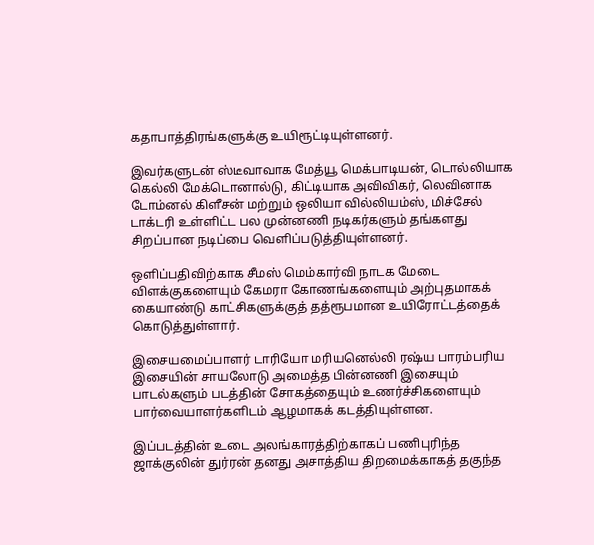கதாபாத்திரங்களுக்கு உயிரூட்டியுள்ளனர்.

இவர்களுடன் ஸ்டீவாவாக மேத்யூ மெக்பாடியன், டொல்லியாக கெல்லி மேக்டொனால்டு, கிட்டியாக அவிவிகர், லெவினாக டோம்னல் கிளீசன் மற்றும் ஒலியா வில்லியம்ஸ், மிச்சேல் டாக்டரி உள்ளிட்ட பல முன்னணி நடிகர்களும் தங்களது சிறப்பான நடிப்பை வெளிப்படுத்தியுள்ளனர்.

ஒளிப்பதிவிற்காக சீமஸ் மெம்கார்வி நாடக மேடை விளக்குகளையும் கேமரா கோணங்களையும் அற்புதமாகக் கையாண்டு காட்சிகளுக்குத் தத்ரூபமான உயிரோட்டத்தைக் கொடுத்துள்ளார்.

இசையமைப்பாளர் டாரியோ மரியனெல்லி ரஷ்ய பாரம்பரிய இசையின் சாயலோடு அமைத்த பின்னணி இசையும் பாடல்களும் படத்தின் சோகத்தையும் உணர்ச்சிகளையும் பார்வையாளர்களிடம் ஆழமாகக் கடத்தியுள்ளன.

இப்படத்தின் உடை அலங்காரத்திற்காகப் பணிபுரிந்த ஜாக்குலின் துர்ரன் தனது அசாத்திய திறமைக்காகத் தகுந்த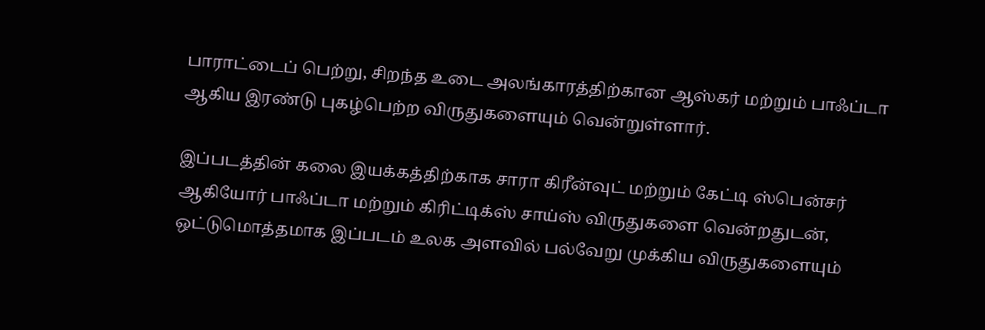பாராட்டைப் பெற்று, சிறந்த உடை அலங்காரத்திற்கான ஆஸ்கர் மற்றும் பாஃப்டா ஆகிய இரண்டு புகழ்பெற்ற விருதுகளையும் வென்றுள்ளார்.

இப்படத்தின் கலை இயக்கத்திற்காக சாரா கிரீன்வுட் மற்றும் கேட்டி ஸ்பென்சர் ஆகியோர் பாஃப்டா மற்றும் கிரிட்டிக்ஸ் சாய்ஸ் விருதுகளை வென்றதுடன், ஒட்டுமொத்தமாக இப்படம் உலக அளவில் பல்வேறு முக்கிய விருதுகளையும்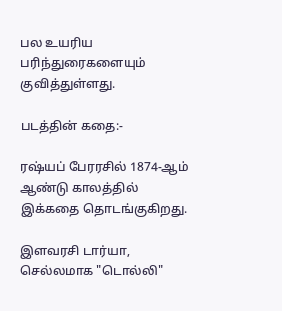பல உயரிய பரிந்துரைகளையும் குவித்துள்ளது.

படத்தின் கதை:-

ரஷ்யப் பேரரசில் 1874-ஆம் ஆண்டு காலத்தில் இக்கதை தொடங்குகிறது.

இளவரசி டார்யா, செல்லமாக "டொல்லி"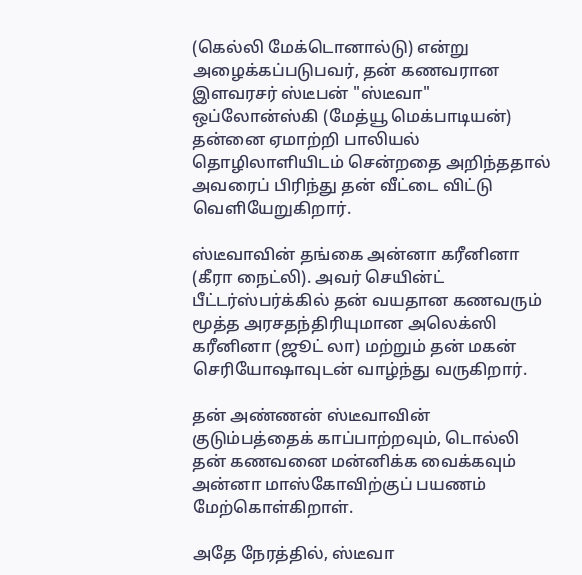(கெல்லி மேக்டொனால்டு) என்று அழைக்கப்படுபவர், தன் கணவரான இளவரசர் ஸ்டீபன் "ஸ்டீவா" ஒப்லோன்ஸ்கி (மேத்யூ மெக்பாடியன்) தன்னை ஏமாற்றி பாலியல் தொழிலாளியிடம் சென்றதை அறிந்ததால் அவரைப் பிரிந்து தன் வீட்டை விட்டு வெளியேறுகிறார்.

ஸ்டீவாவின் தங்கை அன்னா கரீனினா (கீரா நைட்லி). அவர் செயின்ட் பீட்டர்ஸ்பர்க்கில் தன் வயதான கணவரும் மூத்த அரசதந்திரியுமான அலெக்ஸி கரீனினா (ஜூட் லா) மற்றும் தன் மகன் செரியோஷாவுடன் வாழ்ந்து வருகிறார்.

தன் அண்ணன் ஸ்டீவாவின் குடும்பத்தைக் காப்பாற்றவும், டொல்லி தன் கணவனை மன்னிக்க வைக்கவும் அன்னா மாஸ்கோவிற்குப் பயணம் மேற்கொள்கிறாள்.

அதே நேரத்தில், ஸ்டீவா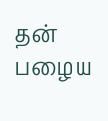தன் பழைய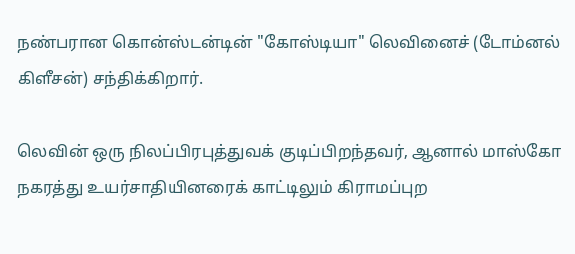நண்பரான கொன்ஸ்டன்டின் "கோஸ்டியா" லெவினைச் (டோம்னல் கிளீசன்) சந்திக்கிறார்.

லெவின் ஒரு நிலப்பிரபுத்துவக் குடிப்பிறந்தவர், ஆனால் மாஸ்கோ நகரத்து உயர்சாதியினரைக் காட்டிலும் கிராமப்புற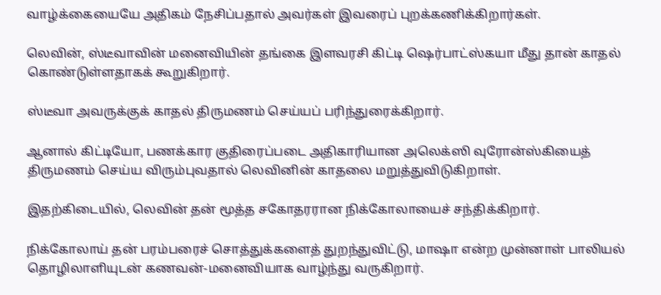வாழ்க்கையையே அதிகம் நேசிப்பதால் அவர்கள் இவரைப் புறக்கணிக்கிறார்கள்.

லெவின், ஸ்டீவாவின் மனைவியின் தங்கை இளவரசி கிட்டி ஷெர்பாட்ஸ்கயா மீது தான் காதல் கொண்டுள்ளதாகக் கூறுகிறார்.

ஸ்டீவா அவருக்குக் காதல் திருமணம் செய்யப் பரிந்துரைக்கிறார்.

ஆனால் கிட்டியோ, பணக்கார குதிரைப்படை அதிகாரியான அலெக்ஸி வுரோன்ஸ்கியைத் திருமணம் செய்ய விரும்புவதால் லெவினின் காதலை மறுத்துவிடுகிறாள்.

இதற்கிடையில், லெவின் தன் மூத்த சகோதரரான நிக்கோலாயைச் சந்திக்கிறார்.

நிக்கோலாய் தன் பரம்பரைச் சொத்துக்களைத் துறந்துவிட்டு, மாஷா என்ற முன்னாள் பாலியல் தொழிலாளியுடன் கணவன்-மனைவியாக வாழ்ந்து வருகிறார்.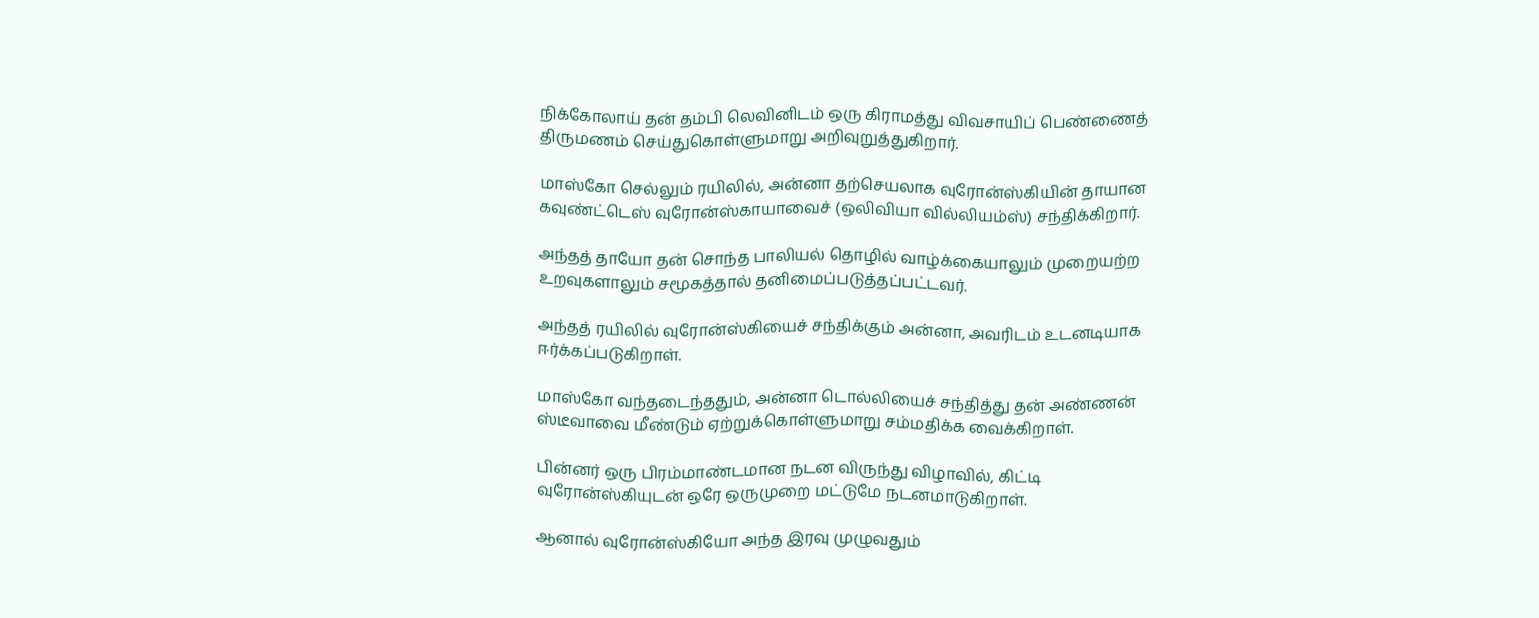நிக்கோலாய் தன் தம்பி லெவினிடம் ஒரு கிராமத்து விவசாயிப் பெண்ணைத் திருமணம் செய்துகொள்ளுமாறு அறிவுறுத்துகிறார்.

மாஸ்கோ செல்லும் ரயிலில், அன்னா தற்செயலாக வுரோன்ஸ்கியின் தாயான கவுண்ட்டெஸ் வுரோன்ஸ்காயாவைச் (ஒலிவியா வில்லியம்ஸ்) சந்திக்கிறார்.

அந்தத் தாயோ தன் சொந்த பாலியல் தொழில் வாழ்க்கையாலும் முறையற்ற உறவுகளாலும் சமூகத்தால் தனிமைப்படுத்தப்பட்டவர்.

அந்தத் ரயிலில் வுரோன்ஸ்கியைச் சந்திக்கும் அன்னா, அவரிடம் உடனடியாக ஈர்க்கப்படுகிறாள்.

மாஸ்கோ வந்தடைந்ததும், அன்னா டொல்லியைச் சந்தித்து தன் அண்ணன் ஸ்டீவாவை மீண்டும் ஏற்றுக்கொள்ளுமாறு சம்மதிக்க வைக்கிறாள்.

பின்னர் ஒரு பிரம்மாண்டமான நடன விருந்து விழாவில், கிட்டி வுரோன்ஸ்கியுடன் ஒரே ஒருமுறை மட்டுமே நடனமாடுகிறாள்.

ஆனால் வுரோன்ஸ்கியோ அந்த இரவு முழுவதும்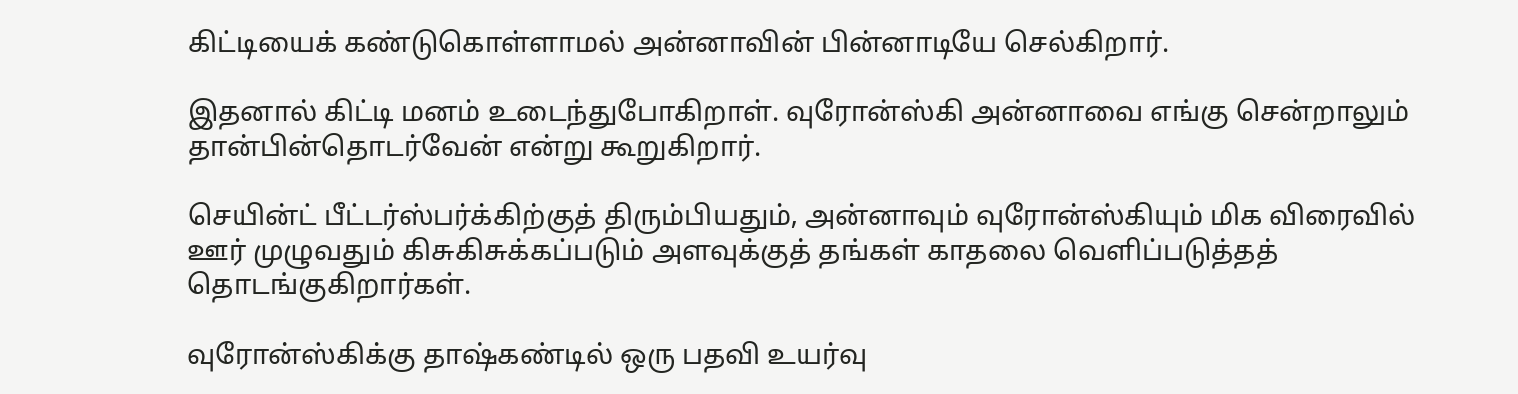கிட்டியைக் கண்டுகொள்ளாமல் அன்னாவின் பின்னாடியே செல்கிறார்.

இதனால் கிட்டி மனம் உடைந்துபோகிறாள். வுரோன்ஸ்கி அன்னாவை எங்கு சென்றாலும் தான்பின்தொடர்வேன் என்று கூறுகிறார்.

செயின்ட் பீட்டர்ஸ்பர்க்கிற்குத் திரும்பியதும், அன்னாவும் வுரோன்ஸ்கியும் மிக விரைவில் ஊர் முழுவதும் கிசுகிசுக்கப்படும் அளவுக்குத் தங்கள் காதலை வெளிப்படுத்தத் தொடங்குகிறார்கள்.

வுரோன்ஸ்கிக்கு தாஷ்கண்டில் ஒரு பதவி உயர்வு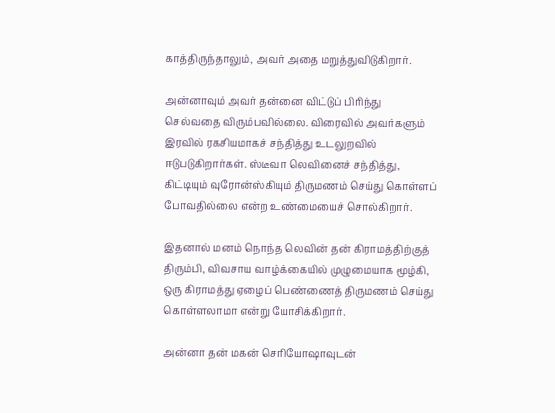காத்திருந்தாலும், அவர் அதை மறுத்துவிடுகிறார்.

அன்னாவும் அவர் தன்னை விட்டுப் பிரிந்து செல்வதை விரும்பவில்லை. விரைவில் அவர்களும் இரவில் ரகசியமாகச் சந்தித்து உடலுறவில் ஈடுபடுகிறார்கள். ஸ்டீவா லெவினைச் சந்தித்து, கிட்டியும் வுரோன்ஸ்கியும் திருமணம் செய்து கொள்ளப் போவதில்லை என்ற உண்மையைச் சொல்கிறார்.

இதனால் மனம் நொந்த லெவின் தன் கிராமத்திற்குத் திரும்பி, விவசாய வாழ்க்கையில் முழுமையாக மூழ்கி, ஒரு கிராமத்து ஏழைப் பெண்ணைத் திருமணம் செய்து கொள்ளலாமா என்று யோசிக்கிறார்.

அன்னா தன் மகன் செரியோஷாவுடன்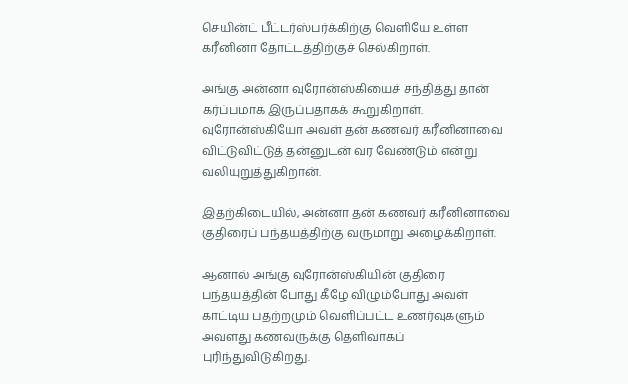செயின்ட் பீட்டர்ஸ்பர்க்கிற்கு வெளியே உள்ள கரீனினா தோட்டத்திற்குச் செல்கிறாள்.

அங்கு அன்னா வுரோன்ஸ்கியைச் சந்தித்து தான் கர்ப்பமாக இருப்பதாகக் கூறுகிறாள். வுரோன்ஸ்கியோ அவள் தன் கணவர் கரீனினாவை விட்டுவிட்டுத் தன்னுடன் வர வேண்டும் என்று வலியுறுத்துகிறான்.

இதற்கிடையில், அன்னா தன் கணவர் கரீனினாவை குதிரைப் பந்தயத்திற்கு வருமாறு அழைக்கிறாள்.

ஆனால் அங்கு வுரோன்ஸ்கியின் குதிரை பந்தயத்தின் போது கீழே விழும்போது அவள் காட்டிய பதற்றமும் வெளிப்பட்ட உணர்வுகளும் அவளது கணவருக்கு தெளிவாகப் புரிந்துவிடுகிறது.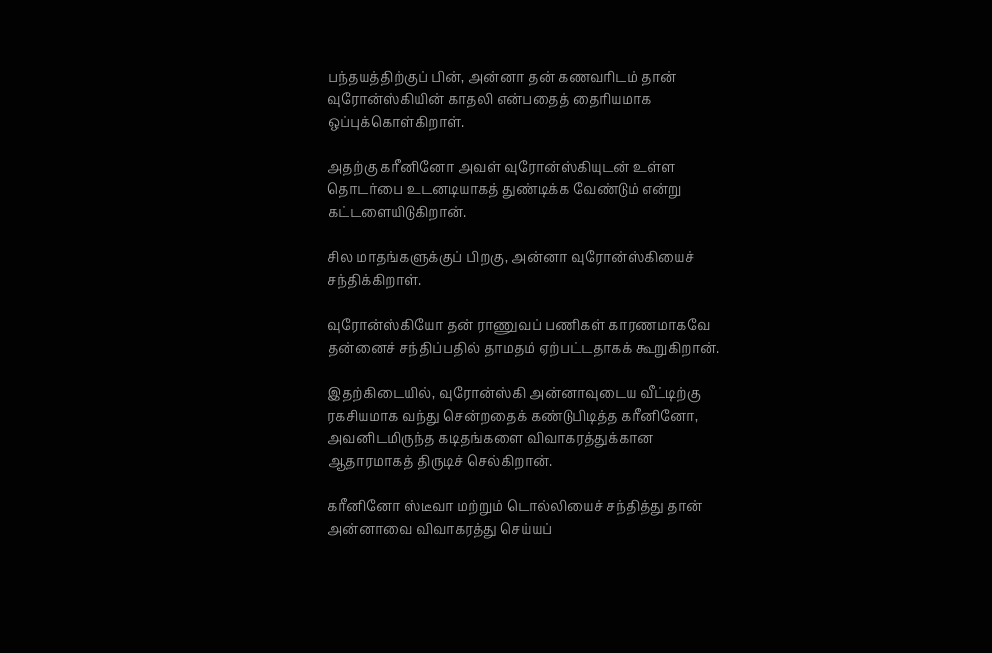பந்தயத்திற்குப் பின், அன்னா தன் கணவரிடம் தான் வுரோன்ஸ்கியின் காதலி என்பதைத் தைரியமாக ஒப்புக்கொள்கிறாள்.

அதற்கு கரீனினோ அவள் வுரோன்ஸ்கியுடன் உள்ள தொடர்பை உடனடியாகத் துண்டிக்க வேண்டும் என்று கட்டளையிடுகிறான்.

சில மாதங்களுக்குப் பிறகு, அன்னா வுரோன்ஸ்கியைச் சந்திக்கிறாள்.

வுரோன்ஸ்கியோ தன் ராணுவப் பணிகள் காரணமாகவே தன்னைச் சந்திப்பதில் தாமதம் ஏற்பட்டதாகக் கூறுகிறான்.

இதற்கிடையில், வுரோன்ஸ்கி அன்னாவுடைய வீட்டிற்கு ரகசியமாக வந்து சென்றதைக் கண்டுபிடித்த கரீனினோ, அவனிடமிருந்த கடிதங்களை விவாகரத்துக்கான ஆதாரமாகத் திருடிச் செல்கிறான்.

கரீனினோ ஸ்டீவா மற்றும் டொல்லியைச் சந்தித்து தான் அன்னாவை விவாகரத்து செய்யப்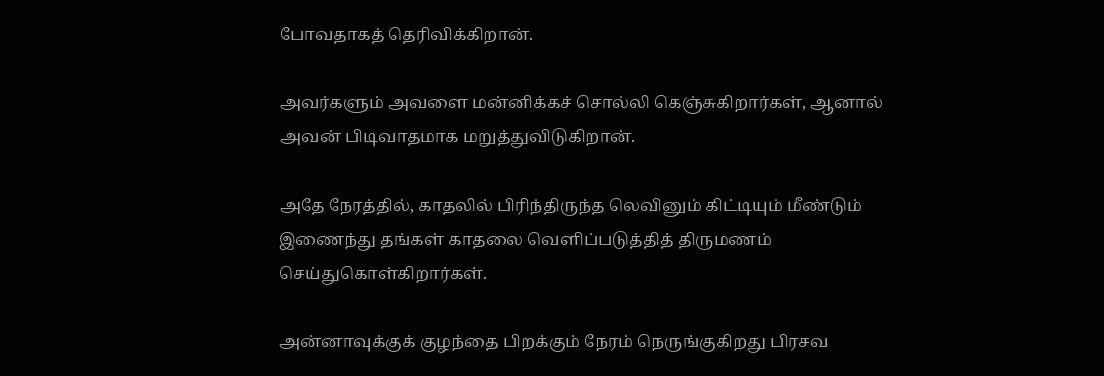போவதாகத் தெரிவிக்கிறான்.

அவர்களும் அவளை மன்னிக்கச் சொல்லி கெஞ்சுகிறார்கள், ஆனால் அவன் பிடிவாதமாக மறுத்துவிடுகிறான்.

அதே நேரத்தில், காதலில் பிரிந்திருந்த லெவினும் கிட்டியும் மீண்டும் இணைந்து தங்கள் காதலை வெளிப்படுத்தித் திருமணம் செய்துகொள்கிறார்கள்.

அன்னாவுக்குக் குழந்தை பிறக்கும் நேரம் நெருங்குகிறது பிரசவ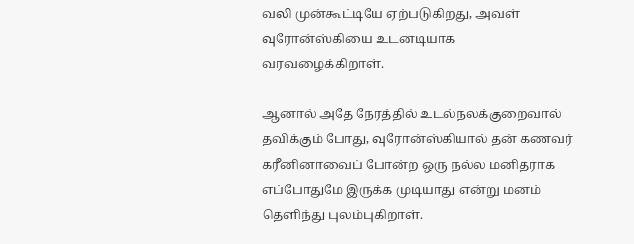வலி முன்கூட்டியே ஏற்படுகிறது, அவள் வுரோன்ஸ்கியை உடனடியாக வரவழைக்கிறாள்.

ஆனால் அதே நேரத்தில் உடல்நலக்குறைவால் தவிக்கும் போது, வுரோன்ஸ்கியால் தன் கணவர் கரீனினாவைப் போன்ற ஒரு நல்ல மனிதராக எப்போதுமே இருக்க முடியாது என்று மனம் தெளிந்து புலம்புகிறாள்.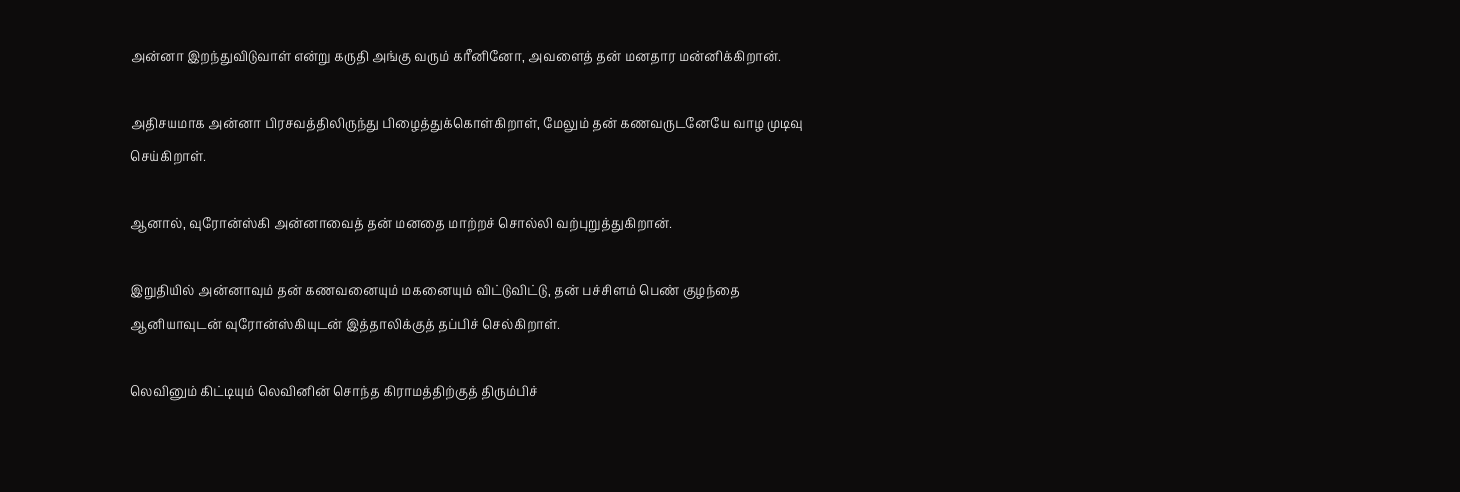அன்னா இறந்துவிடுவாள் என்று கருதி அங்கு வரும் கரீனினோ, அவளைத் தன் மனதார மன்னிக்கிறான்.

அதிசயமாக அன்னா பிரசவத்திலிருந்து பிழைத்துக்கொள்கிறாள், மேலும் தன் கணவருடனேயே வாழ முடிவு செய்கிறாள்.

ஆனால், வுரோன்ஸ்கி அன்னாவைத் தன் மனதை மாற்றச் சொல்லி வற்புறுத்துகிறான்.

இறுதியில் அன்னாவும் தன் கணவனையும் மகனையும் விட்டுவிட்டு, தன் பச்சிளம் பெண் குழந்தை ஆனியாவுடன் வுரோன்ஸ்கியுடன் இத்தாலிக்குத் தப்பிச் செல்கிறாள்.

லெவினும் கிட்டியும் லெவினின் சொந்த கிராமத்திற்குத் திரும்பிச்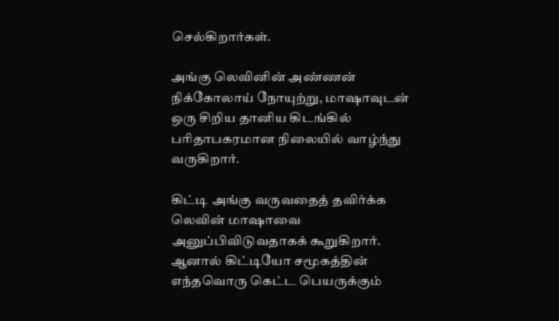செல்கிறார்கள்.

அங்கு லெவினின் அண்ணன் நிக்கோலாய் நோயுற்று, மாஷாவுடன் ஒரு சிறிய தானிய கிடங்கில் பரிதாபகரமான நிலையில் வாழ்ந்து வருகிறார்.

கிட்டி அங்கு வருவதைத் தவிர்க்க லெவின் மாஷாவை அனுப்பிவிடுவதாகக் கூறுகிறார். ஆனால் கிட்டியோ சமூகத்தின் எந்தவொரு கெட்ட பெயருக்கும்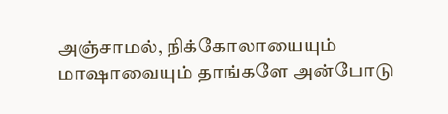அஞ்சாமல், நிக்கோலாயையும் மாஷாவையும் தாங்களே அன்போடு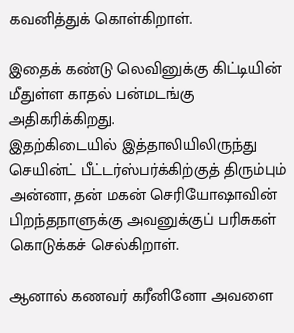கவனித்துக் கொள்கிறாள்.

இதைக் கண்டு லெவினுக்கு கிட்டியின் மீதுள்ள காதல் பன்மடங்கு அதிகரிக்கிறது.
இதற்கிடையில் இத்தாலியிலிருந்து செயின்ட் பீட்டர்ஸ்பர்க்கிற்குத் திரும்பும் அன்னா, தன் மகன் செரியோஷாவின் பிறந்தநாளுக்கு அவனுக்குப் பரிசுகள் கொடுக்கச் செல்கிறாள்.

ஆனால் கணவர் கரீனினோ அவளை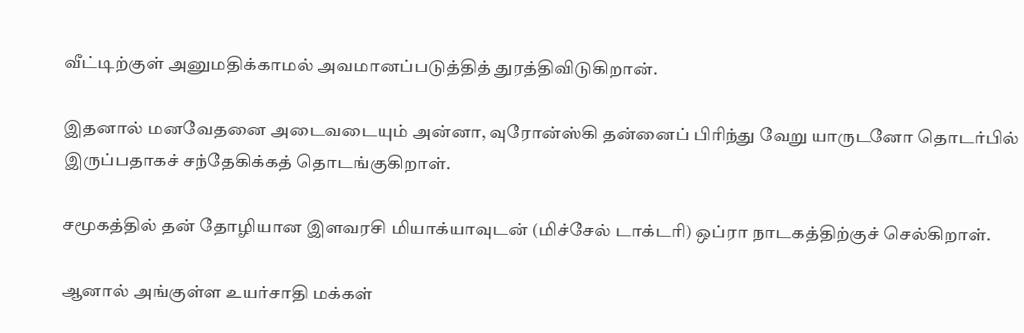வீட்டிற்குள் அனுமதிக்காமல் அவமானப்படுத்தித் துரத்திவிடுகிறான்.

இதனால் மனவேதனை அடைவடையும் அன்னா, வுரோன்ஸ்கி தன்னைப் பிரிந்து வேறு யாருடனோ தொடர்பில் இருப்பதாகச் சந்தேகிக்கத் தொடங்குகிறாள்.

சமூகத்தில் தன் தோழியான இளவரசி மியாக்யாவுடன் (மிச்சேல் டாக்டரி) ஒப்ரா நாடகத்திற்குச் செல்கிறாள்.

ஆனால் அங்குள்ள உயர்சாதி மக்கள்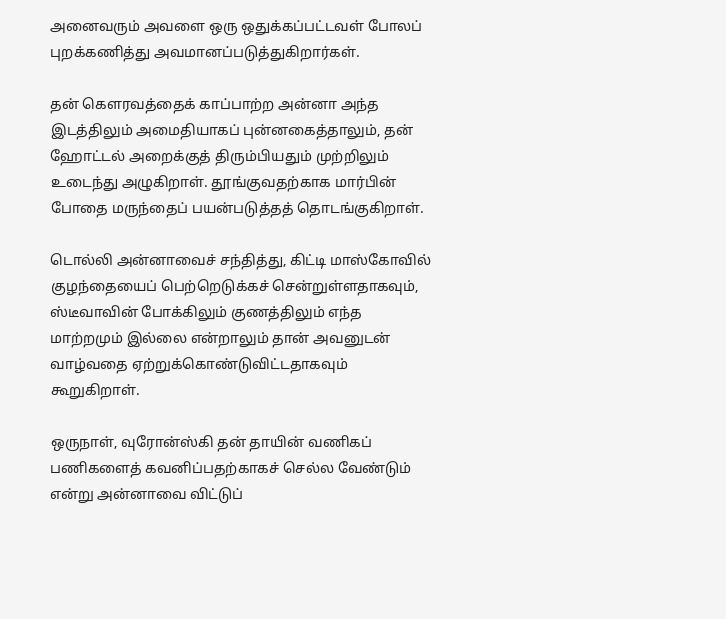அனைவரும் அவளை ஒரு ஒதுக்கப்பட்டவள் போலப் புறக்கணித்து அவமானப்படுத்துகிறார்கள்.

தன் கௌரவத்தைக் காப்பாற்ற அன்னா அந்த இடத்திலும் அமைதியாகப் புன்னகைத்தாலும், தன் ஹோட்டல் அறைக்குத் திரும்பியதும் முற்றிலும் உடைந்து அழுகிறாள். தூங்குவதற்காக மார்பின் போதை மருந்தைப் பயன்படுத்தத் தொடங்குகிறாள்.

டொல்லி அன்னாவைச் சந்தித்து, கிட்டி மாஸ்கோவில் குழந்தையைப் பெற்றெடுக்கச் சென்றுள்ளதாகவும், ஸ்டீவாவின் போக்கிலும் குணத்திலும் எந்த மாற்றமும் இல்லை என்றாலும் தான் அவனுடன் வாழ்வதை ஏற்றுக்கொண்டுவிட்டதாகவும் கூறுகிறாள்.

ஒருநாள், வுரோன்ஸ்கி தன் தாயின் வணிகப் பணிகளைத் கவனிப்பதற்காகச் செல்ல வேண்டும் என்று அன்னாவை விட்டுப்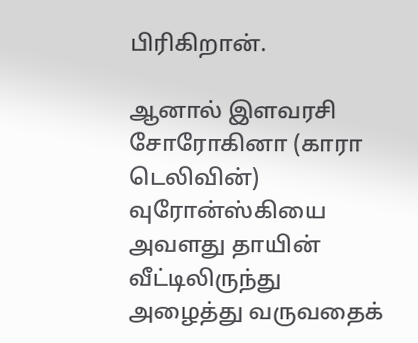பிரிகிறான்.

ஆனால் இளவரசி சோரோகினா (காரா டெலிவின்) வுரோன்ஸ்கியை அவளது தாயின் வீட்டிலிருந்து அழைத்து வருவதைக்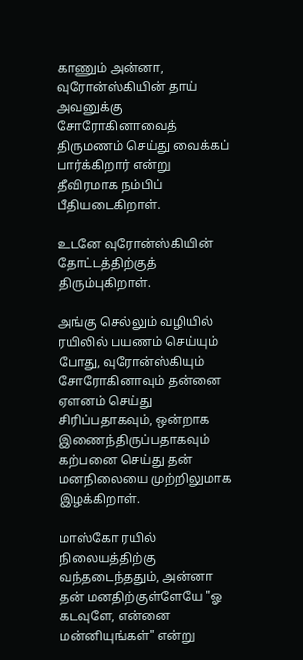காணும் அன்னா, வுரோன்ஸ்கியின் தாய் அவனுக்கு சோரோகினாவைத் திருமணம் செய்து வைக்கப் பார்க்கிறார் என்று தீவிரமாக நம்பிப் பீதியடைகிறாள்.

உடனே வுரோன்ஸ்கியின் தோட்டத்திற்குத் திரும்புகிறாள்.

அங்கு செல்லும் வழியில் ரயிலில் பயணம் செய்யும் போது, வுரோன்ஸ்கியும் சோரோகினாவும் தன்னை ஏளனம் செய்து சிரிப்பதாகவும், ஒன்றாக இணைந்திருப்பதாகவும் கற்பனை செய்து தன் மனநிலையை முற்றிலுமாக இழக்கிறாள்.

மாஸ்கோ ரயில் நிலையத்திற்கு வந்தடைந்ததும், அன்னா தன் மனதிற்குள்ளேயே "ஓ கடவுளே, என்னை மன்னியுங்கள்" என்று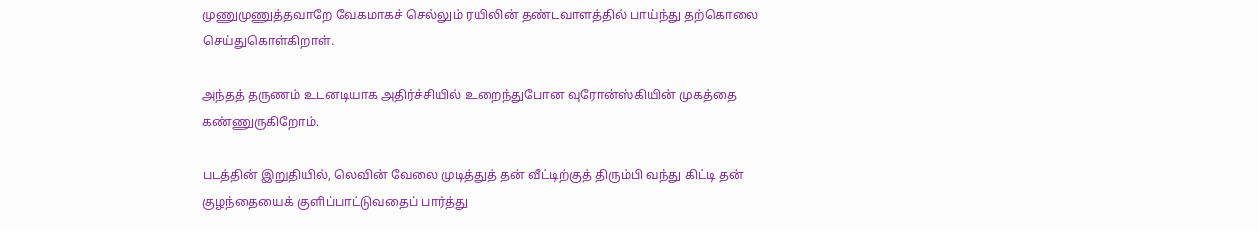முணுமுணுத்தவாறே வேகமாகச் செல்லும் ரயிலின் தண்டவாளத்தில் பாய்ந்து தற்கொலை செய்துகொள்கிறாள்.

அந்தத் தருணம் உடனடியாக அதிர்ச்சியில் உறைந்துபோன வுரோன்ஸ்கியின் முகத்தை கண்ணுருகிறோம்.

படத்தின் இறுதியில், லெவின் வேலை முடித்துத் தன் வீட்டிற்குத் திரும்பி வந்து கிட்டி தன் குழந்தையைக் குளிப்பாட்டுவதைப் பார்த்து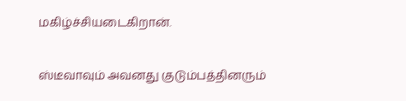மகிழ்ச்சியடைகிறான்.

ஸ்டீவாவும் அவனது குடும்பத்தினரும்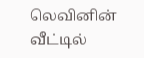லெவினின் வீட்டில்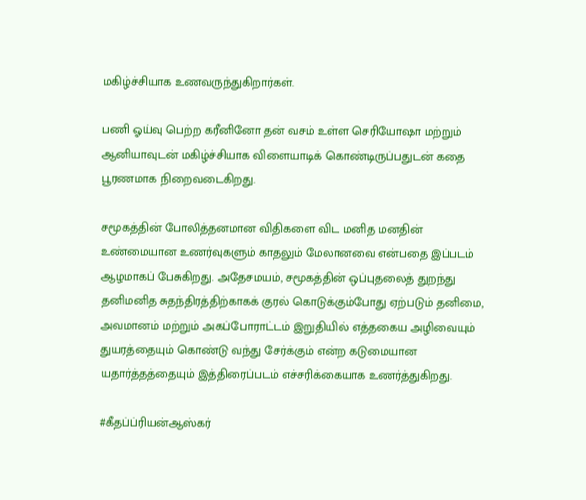மகிழ்ச்சியாக உணவருந்துகிறார்கள்.

பணி ஓய்வு பெற்ற கரீனினோ தன் வசம் உள்ள செரியோஷா மற்றும் ஆனியாவுடன் மகிழ்ச்சியாக விளையாடிக் கொண்டிருப்பதுடன் கதை பூரணமாக நிறைவடைகிறது.

சமூகத்தின் போலித்தனமான விதிகளை விட மனித மனதின் உண்மையான உணர்வுகளும் காதலும் மேலானவை என்பதை இப்படம் ஆழமாகப் பேசுகிறது. அதேசமயம், சமூகத்தின் ஒப்புதலைத் துறந்து தனிமனித சுதந்திரத்திற்காகக் குரல் கொடுக்கும்போது ஏற்படும் தனிமை, அவமானம் மற்றும் அகப்போராட்டம் இறுதியில் எத்தகைய அழிவையும் துயரத்தையும் கொண்டு வந்து சேர்க்கும் என்ற கடுமையான யதார்த்தத்தையும் இத்திரைப்படம் எச்சரிக்கையாக உணர்த்துகிறது.

#கீதப்ப்ரியன்ஆஸ்கர்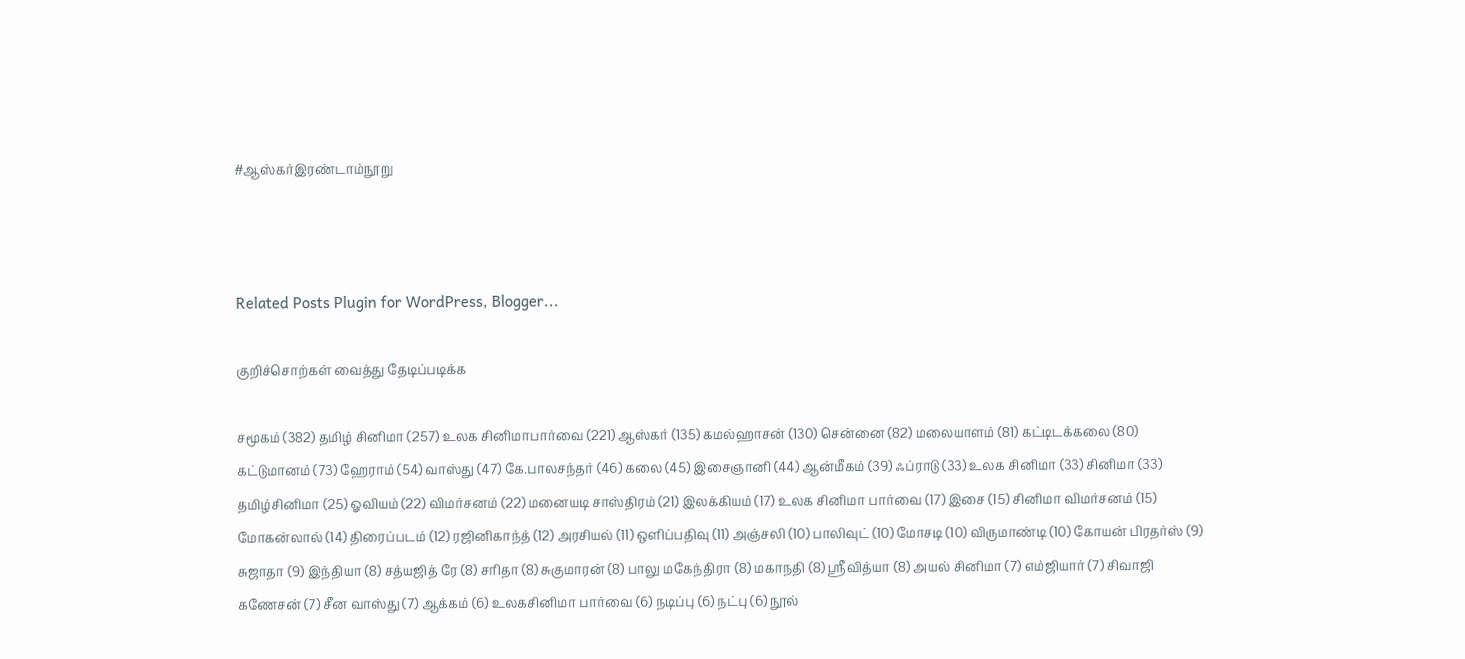#ஆஸ்கர்இரண்டாம்நூறு



Related Posts Plugin for WordPress, Blogger...

குறிச்சொற்கள் வைத்து தேடிப்படிக்க

சமூகம் (382) தமிழ் சினிமா (257) உலக சினிமாபார்வை (221) ஆஸ்கர் (135) கமல்ஹாசன் (130) சென்னை (82) மலையாளம் (81) கட்டிடக்கலை (80) கட்டுமானம் (73) ஹேராம் (54) வாஸ்து (47) கே.பாலசந்தர் (46) கலை (45) இசைஞானி (44) ஆன்மீகம் (39) ஃப்ராடு (33) உலக சினிமா (33) சினிமா (33) தமிழ்சினிமா (25) ஓவியம் (22) விமர்சனம் (22) மனையடி சாஸ்திரம் (21) இலக்கியம் (17) உலக சினிமா பார்வை (17) இசை (15) சினிமா விமர்சனம் (15) மோகன்லால் (14) திரைப்படம் (12) ரஜினிகாந்த் (12) அரசியல் (11) ஒளிப்பதிவு (11) அஞ்சலி (10) பாலிவுட் (10) மோசடி (10) விருமாண்டி (10) கோயன் பிரதர்ஸ் (9) சுஜாதா (9) இந்தியா (8) சத்யஜித் ரே (8) சரிதா (8) சுகுமாரன் (8) பாலு மகேந்திரா (8) மகாநதி (8) ஸ்ரீவித்யா (8) அயல் சினிமா (7) எம்ஜியார் (7) சிவாஜி கணேசன் (7) சீன வாஸ்து (7) ஆக்கம் (6) உலகசினிமா பார்வை (6) நடிப்பு (6) நட்பு (6) நூல்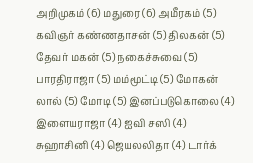அறிமுகம் (6) மதுரை (6) அமீரகம் (5) கவிஞர் கண்ணதாசன் (5) திலகன் (5) தேவர் மகன் (5) நகைச்சுவை (5) பாரதிராஜா (5) மம்மூட்டி (5) மோகன் லால் (5) மோடி (5) இனப்படுகொலை (4) இளையராஜா (4) ஐவி சஸி (4) சுஹாசினி (4) ஜெயலலிதா (4) டார்க்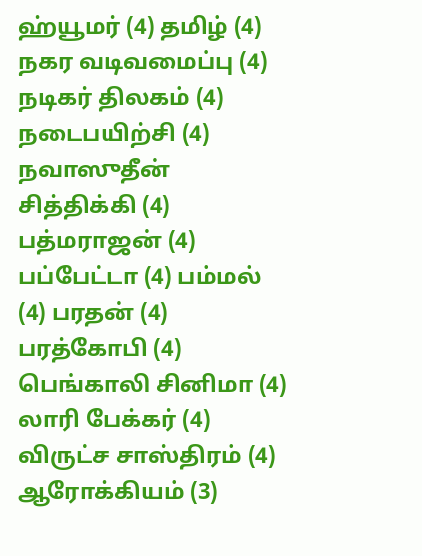ஹ்யூமர் (4) தமிழ் (4) நகர வடிவமைப்பு (4) நடிகர் திலகம் (4) நடைபயிற்சி (4) நவாஸுதீன் சித்திக்கி (4) பத்மராஜன் (4) பப்பேட்டா (4) பம்மல் (4) பரதன் (4) பரத்கோபி (4) பெங்காலி சினிமா (4) லாரி பேக்கர் (4) விருட்ச சாஸ்திரம் (4) ஆரோக்கியம் (3)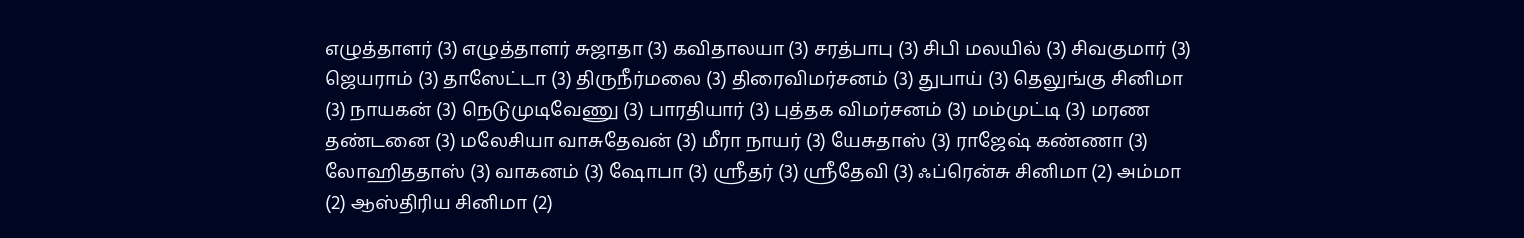எழுத்தாளர் (3) எழுத்தாளர் சுஜாதா (3) கவிதாலயா (3) சரத்பாபு (3) சிபி மலயில் (3) சிவகுமார் (3) ஜெயராம் (3) தாஸேட்டா (3) திருநீர்மலை (3) திரைவிமர்சனம் (3) துபாய் (3) தெலுங்கு சினிமா (3) நாயகன் (3) நெடுமுடிவேணு (3) பாரதியார் (3) புத்தக விமர்சனம் (3) மம்முட்டி (3) மரண தண்டனை (3) மலேசியா வாசுதேவன் (3) மீரா நாயர் (3) யேசுதாஸ் (3) ராஜேஷ் கண்ணா (3) லோஹிததாஸ் (3) வாகனம் (3) ஷோபா (3) ஸ்ரீதர் (3) ஸ்ரீதேவி (3) ஃப்ரென்சு சினிமா (2) அம்மா (2) ஆஸ்திரிய சினிமா (2)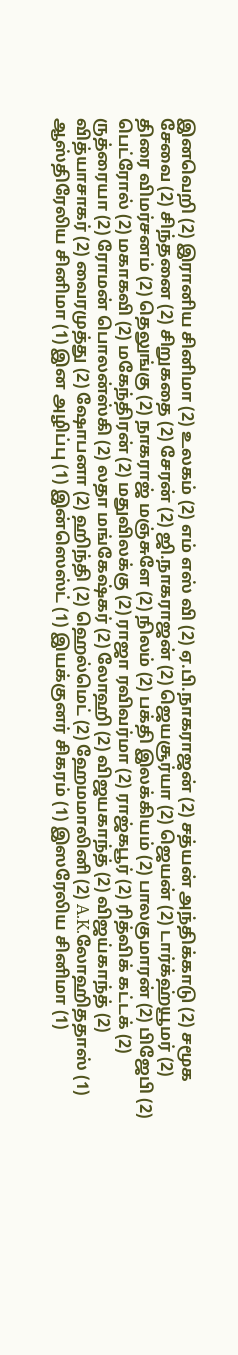இனவெறி (2) இரானிய சினிமா (2) உலகம் (2) எம் எஸ் வி (2) ஏ.பி.நாகராஜன் (2) சத்யன் அந்திக்காடு (2) சமூக சேவை (2) சிந்தனை (2) சிறுகதை (2) சேரன் (2) ஜி.நாகராஜன் (2) ஜெயசூர்யா (2) ஜெயன் (2) டார்க்ஹ்யூமர் (2) திரை விமர்சனம் (2) தெலுங்கு (2) நாகராஜ் மஞ்சுளே (2) நிலம் (2) பக்தி இலக்கியம் (2) பாலகுமாரன் (2) பிஜேபி (2) பெட்ரோல் (2) மகாகவி (2) மகேந்திரன் (2) மதுவிலக்கு (2) ராஜா ரவிவர்மா (2) ராஜ்கபூர் (2) ரித்விக் கட்டக் (2) ருத்ரையா (2) ரோமன் பொலன்ஸ்கி (2) லதா மங்கேஷ்கர் (2) லோஹி (2) விஜயகாந்த் (2) விஜய்காந்த் (2) வித்யாசாகர் (2) வைரமுத்து (2) ஷோபனா (2) ஹிந்தி (2) ஹெல்மெட் (2) ஹேமமாலினி (2) A.K.லோஹிததாஸ் (1) ஆஸ்திரேலிய சினிமா (1) இன அழிப்பு (1) இன்ஸெஸ்ட் (1) இயக்குனர் சிகரம் (1) இஸரேலிய சினிமா (1)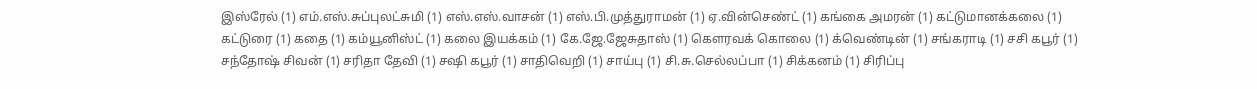இஸ்ரேல் (1) எம்.எஸ்.சுப்புலட்சுமி (1) எஸ்.எஸ்.வாசன் (1) எஸ்.பி.முத்துராமன் (1) ஏ.வின்செண்ட் (1) கங்கை அமரன் (1) கட்டுமானக்கலை (1) கட்டுரை (1) கதை (1) கம்யூனிஸ்ட் (1) கலை இயக்கம் (1) கே.ஜே.ஜேசுதாஸ் (1) கௌரவக் கொலை (1) க்வெண்டின் (1) சங்கராடி (1) சசி கபூர் (1) சந்தோஷ் சிவன் (1) சரிதா தேவி (1) சஷி கபூர் (1) சாதிவெறி (1) சாய்பு (1) சி.சு.செல்லப்பா (1) சிக்கனம் (1) சிரிப்பு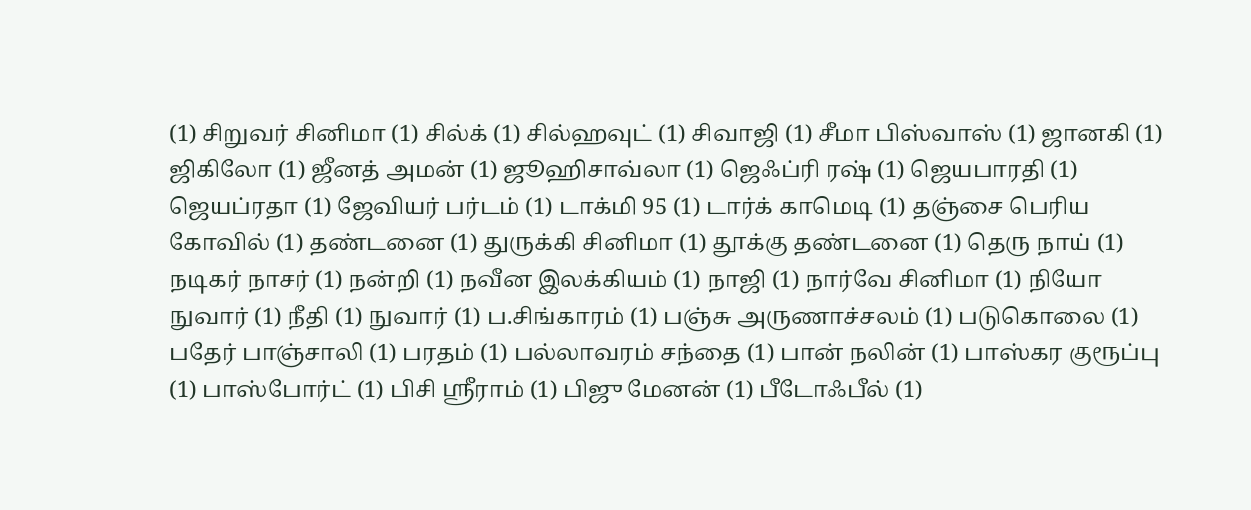(1) சிறுவர் சினிமா (1) சில்க் (1) சில்ஹவுட் (1) சிவாஜி (1) சீமா பிஸ்வாஸ் (1) ஜானகி (1) ஜிகிலோ (1) ஜீனத் அமன் (1) ஜூஹிசாவ்லா (1) ஜெஃப்ரி ரஷ் (1) ஜெயபாரதி (1) ஜெயப்ரதா (1) ஜேவியர் பர்டம் (1) டாக்மி 95 (1) டார்க் காமெடி (1) தஞ்சை பெரிய கோவில் (1) தண்டனை (1) துருக்கி சினிமா (1) தூக்கு தண்டனை (1) தெரு நாய் (1) நடிகர் நாசர் (1) நன்றி (1) நவீன இலக்கியம் (1) நாஜி (1) நார்வே சினிமா (1) நியோ நுவார் (1) நீதி (1) நுவார் (1) ப.சிங்காரம் (1) பஞ்சு அருணாச்சலம் (1) படுகொலை (1) பதேர் பாஞ்சாலி (1) பரதம் (1) பல்லாவரம் சந்தை (1) பான் நலின் (1) பாஸ்கர குரூப்பு (1) பாஸ்போர்ட் (1) பிசி ஸ்ரீராம் (1) பிஜு மேனன் (1) பீடோஃபீல் (1)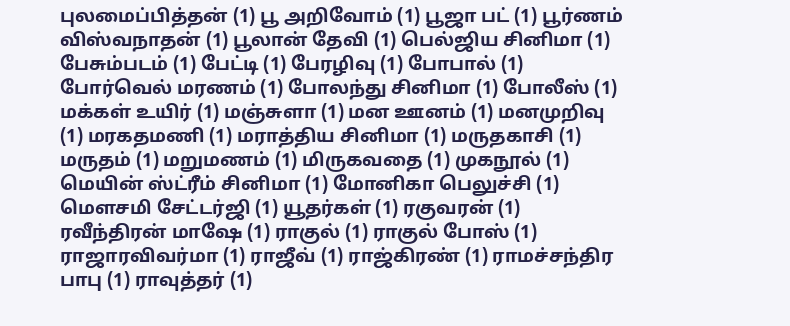புலமைப்பித்தன் (1) பூ அறிவோம் (1) பூஜா பட் (1) பூர்ணம் விஸ்வநாதன் (1) பூலான் தேவி (1) பெல்ஜிய சினிமா (1) பேசும்படம் (1) பேட்டி (1) பேரழிவு (1) போபால் (1) போர்வெல் மரணம் (1) போலந்து சினிமா (1) போலீஸ் (1) மக்கள் உயிர் (1) மஞ்சுளா (1) மன ஊனம் (1) மனமுறிவு (1) மரகதமணி (1) மராத்திய சினிமா (1) மருதகாசி (1) மருதம் (1) மறுமணம் (1) மிருகவதை (1) முகநூல் (1) மெயின் ஸ்ட்ரீம் சினிமா (1) மோனிகா பெலுச்சி (1) மௌசமி சேட்டர்ஜி (1) யூதர்கள் (1) ரகுவரன் (1) ரவீந்திரன் மாஷே (1) ராகுல் (1) ராகுல் போஸ் (1) ராஜாரவிவர்மா (1) ராஜீவ் (1) ராஜ்கிரண் (1) ராமச்சந்திர பாபு (1) ராவுத்தர் (1)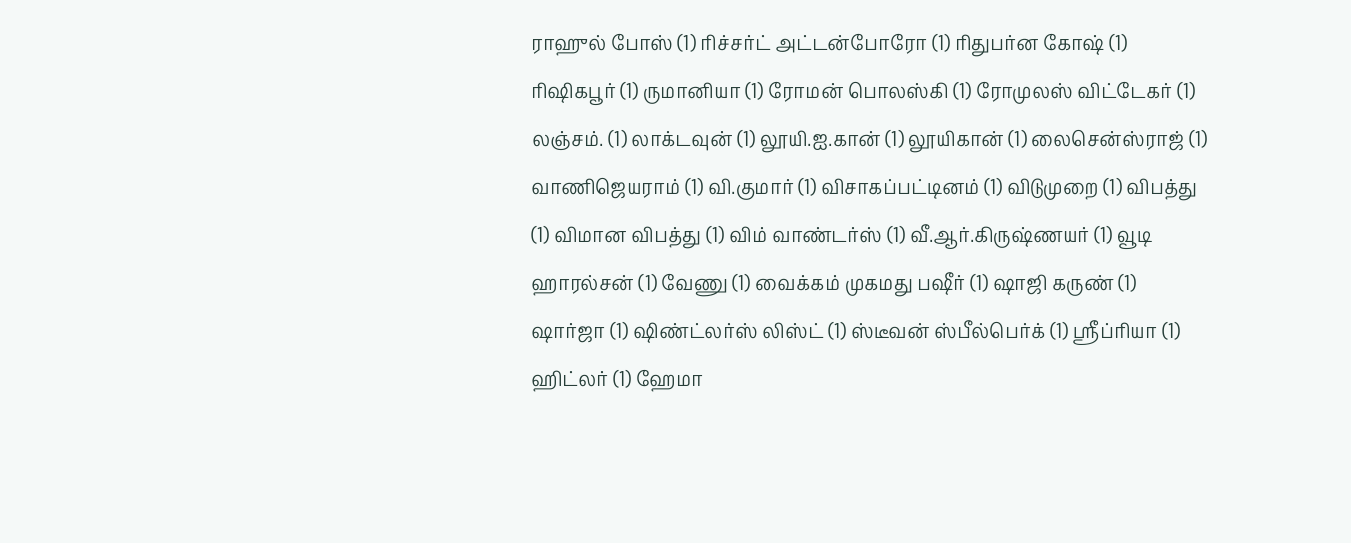ராஹுல் போஸ் (1) ரிச்சர்ட் அட்டன்போரோ (1) ரிதுபர்ன கோஷ் (1) ரிஷிகபூர் (1) ருமானியா (1) ரோமன் பொலஸ்கி (1) ரோமுலஸ் விட்டேகர் (1) லஞ்சம். (1) லாக்டவுன் (1) லூயி.ஐ.கான் (1) லூயிகான் (1) லைசென்ஸ்ராஜ் (1) வாணிஜெயராம் (1) வி.குமார் (1) விசாகப்பட்டினம் (1) விடுமுறை (1) விபத்து (1) விமான விபத்து (1) விம் வாண்டர்ஸ் (1) வீ.ஆர்.கிருஷ்ணயர் (1) வூடி ஹாரல்சன் (1) வேணு (1) வைக்கம் முகமது பஷீர் (1) ஷாஜி கருண் (1) ஷார்ஜா (1) ஷிண்ட்லர்ஸ் லிஸ்ட் (1) ஸ்டீவன் ஸ்பீல்பெர்க் (1) ஸ்ரீப்ரியா (1) ஹிட்லர் (1) ஹேமா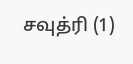சவுத்ரி (1)